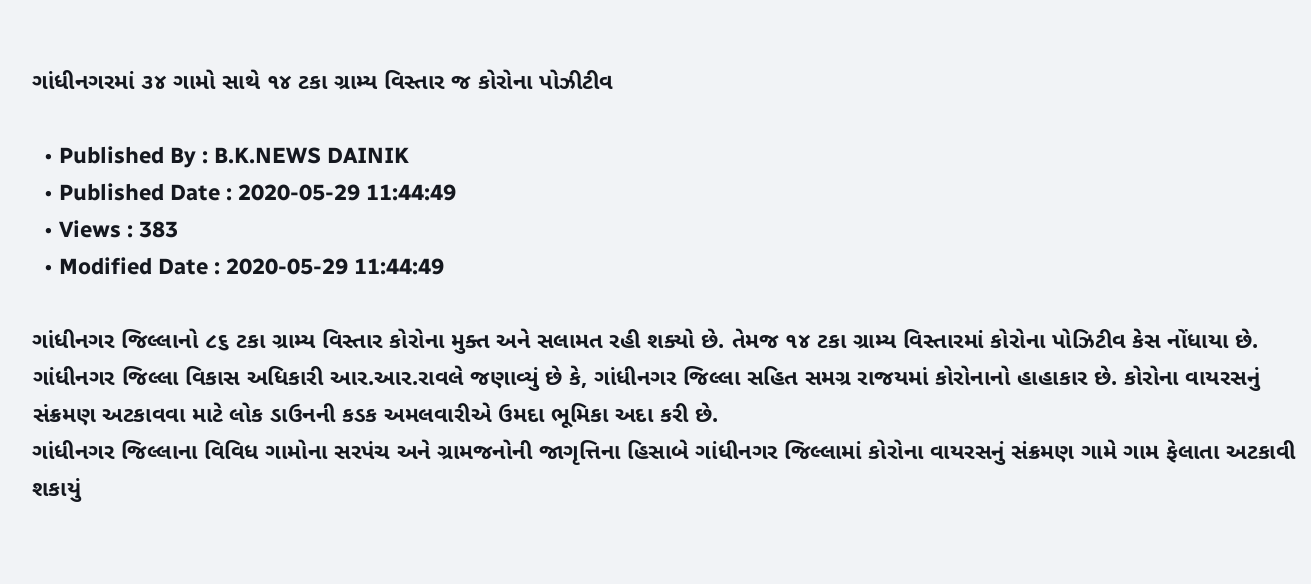ગાંધીનગરમાં ૩૪ ગામો સાથે ૧૪ ટકા ગ્રામ્ય વિસ્તાર જ કોરોના પોઝીટીવ

  • Published By : B.K.NEWS DAINIK
  • Published Date : 2020-05-29 11:44:49
  • Views : 383
  • Modified Date : 2020-05-29 11:44:49

ગાંધીનગર જિલ્લાનો ૮૬ ટકા ગ્રામ્ય વિસ્તાર કોરોના મુક્ત અને સલામત રહી શક્યો છે. તેમજ ૧૪ ટકા ગ્રામ્ય વિસ્તારમાં કોરોના પોઝિટીવ કેસ નોંધાયા છે.
ગાંધીનગર જિલ્લા વિકાસ અધિકારી આર.આર.રાવલે જણાવ્યું છે કે, ગાંધીનગર જિલ્લા સહિત સમગ્ર રાજયમાં કોરોનાનો હાહાકાર છે. કોરોના વાયરસનું સંક્રમણ અટકાવવા માટે લોક ડાઉનની કડક અમલવારીએ ઉમદા ભૂમિકા અદા કરી છે.
ગાંધીનગર જિલ્લાના વિવિધ ગામોના સરપંચ અને ગ્રામજનોની જાગૃત્તિના હિસાબે ગાંધીનગર જિલ્લામાં કોરોના વાયરસનું સંક્રમણ ગામે ગામ ફેલાતા અટકાવી શકાયું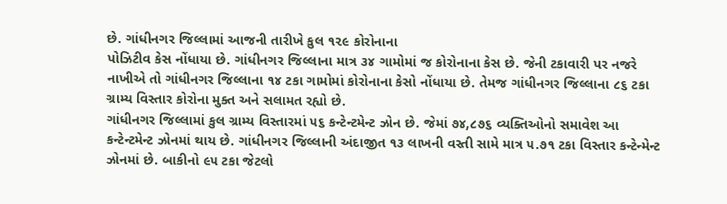છે. ગાંધીનગર જિલ્લામાં આજની તારીખે કુલ ૧૨૯ કોરોનાના
પોઝિટીવ કેસ નોંધાયા છે. ગાંધીનગર જિલ્લાના માત્ર ૩૪ ગામોમાં જ કોરોનાના કેસ છે. જેની ટકાવારી પર નજરે નાખીએ તો ગાંધીનગર જિલ્લાના ૧૪ ટકા ગામોમાં કોરોનાના કેસો નોંધાયા છે. તેમજ ગાંધીનગર જિલ્લાના ૮૬ ટકા ગ્રામ્ય વિસ્તાર કોરોના મુક્ત અને સલામત રહ્યો છે.
ગાંધીનગર જિલ્લામાં કુલ ગ્રામ્ય વિસ્તારમાં ૫૬ કન્ટેન્ટમેન્ટ ઝોન છે. જેમાં ૭૪,૮૭૬ વ્યક્તિઓનો સમાવેશ આ કન્ટેન્ટમેન્ટ ઝોનમાં થાય છે. ગાંધીનગર જિલ્લાની અંદાજીત ૧૩ લાખની વસ્તી સામે માત્ર ૫.૭૧ ટકા વિસ્તાર કન્ટેન્મેન્ટ ઝોનમાં છે. બાકીનો ૯૫ ટકા જેટલો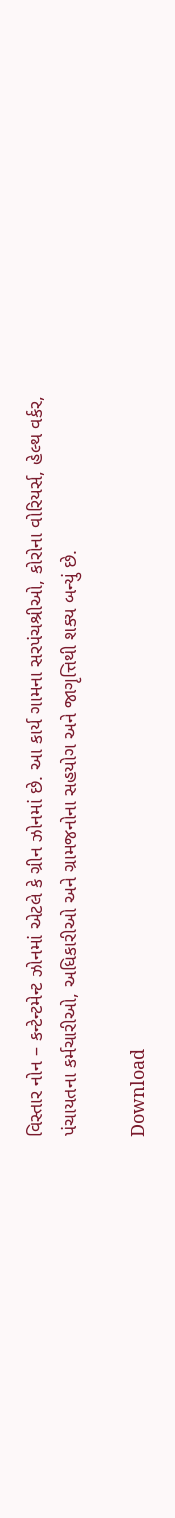વિસ્તાર નોન – કન્ટેન્ટમેન્ટ ઝોનમાં એટલે કે ગ્રીન ઝોનમાં છે. આ કાર્ય ગામના સરપંચશ્રીઓ, કોરોના વોરિયર્સ, હેલ્થ વર્કર,
પંચાયતના કર્મચારીઓ, અધિકારીઓ અને ગ્રામજનોના સહયોગ અને જાગૃત્તિથી શક્ય બન્યું છે.

Download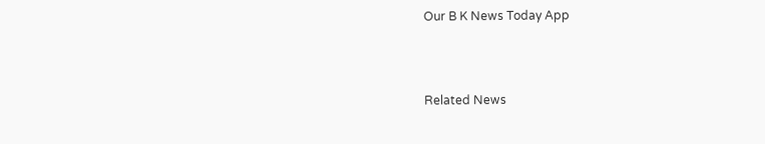Our B K News Today App



Related News